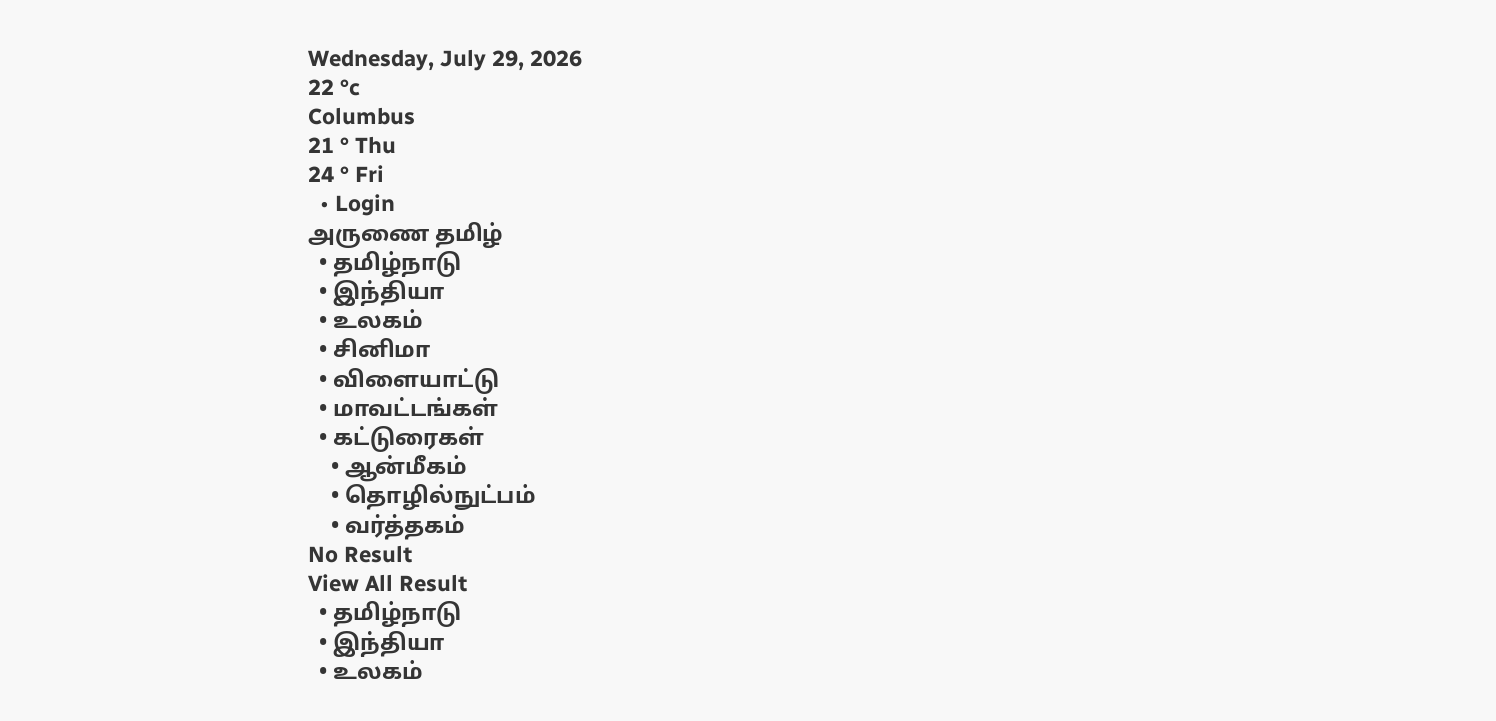Wednesday, July 29, 2026
22 °c
Columbus
21 ° Thu
24 ° Fri
  • Login
அருணை தமிழ்
  • தமிழ்நாடு
  • இந்தியா
  • உலகம்
  • சினிமா
  • விளையாட்டு
  • மாவட்டங்கள்
  • கட்டுரைகள்
    • ஆன்மீகம்
    • தொழில்நுட்பம்
    • வர்த்தகம்
No Result
View All Result
  • தமிழ்நாடு
  • இந்தியா
  • உலகம்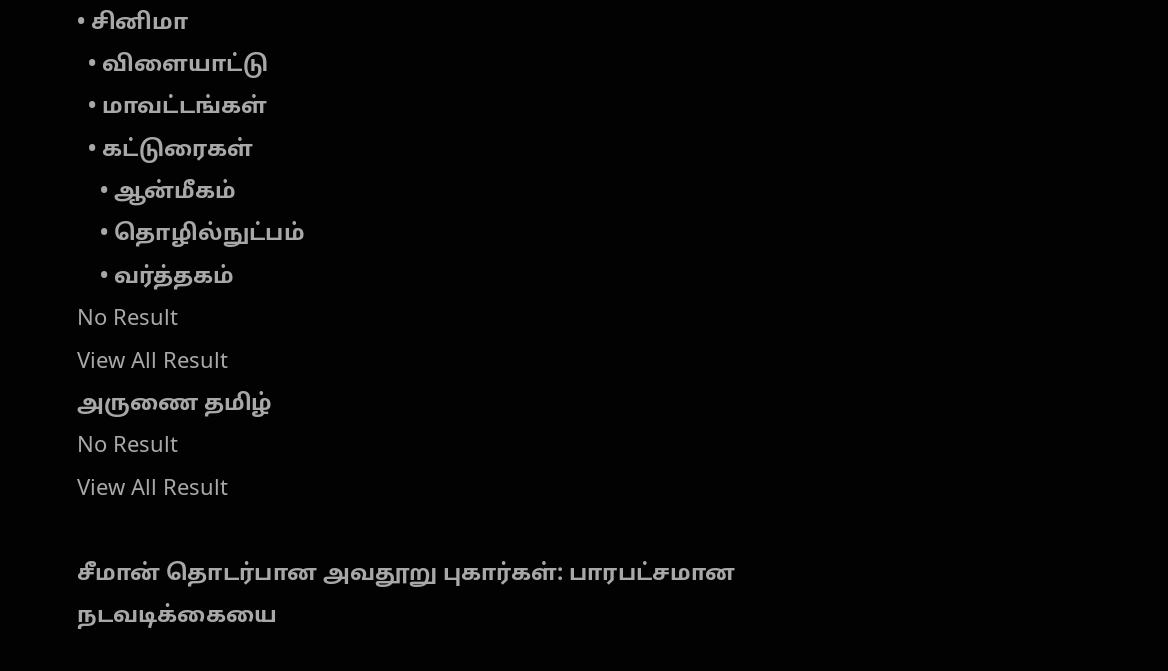• சினிமா
  • விளையாட்டு
  • மாவட்டங்கள்
  • கட்டுரைகள்
    • ஆன்மீகம்
    • தொழில்நுட்பம்
    • வர்த்தகம்
No Result
View All Result
அருணை தமிழ்
No Result
View All Result

சீமான் தொடர்பான அவதூறு புகார்கள்: பாரபட்சமான நடவடிக்கையை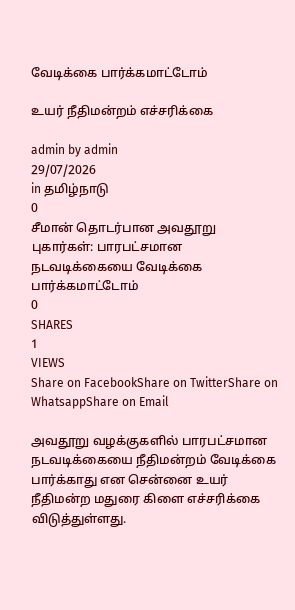வேடிக்கை பார்க்கமாட்டோம்

உயர் நீதிமன்றம் எச்சரிக்கை

admin by admin
29/07/2026
in தமிழ்நாடு
0
சீமான் தொடர்பான அவதூறு புகார்கள்: பாரபட்சமான நடவடிக்கையை வேடிக்கை பார்க்கமாட்டோம்
0
SHARES
1
VIEWS
Share on FacebookShare on TwitterShare on WhatsappShare on Email

அவதூறு வழக்குகளில் பாரபட்சமான நடவடிக்கையை நீதிமன்றம் வேடிக்கை பார்க்காது என சென்னை உயர் நீதிமன்ற மதுரை கிளை எச்சரிக்கை விடுத்துள்ளது.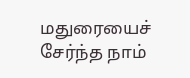மதுரையைச் சேர்ந்த நாம்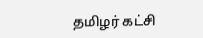தமிழர் கட்சி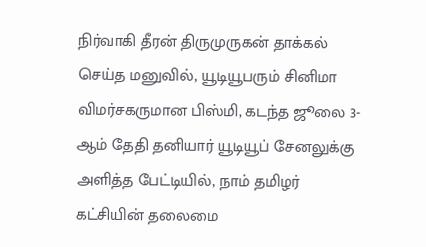நிர்வாகி தீரன் திருமுருகன் தாக்கல் செய்த மனுவில், யூடியூபரும் சினிமா விமர்சகருமான பிஸ்மி, கடந்த ஜூலை 3-ஆம் தேதி தனியார் யூடியூப் சேனலுக்கு அளித்த பேட்டியில், நாம் தமிழர் கட்சியின் தலைமை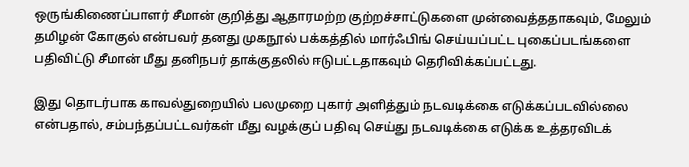ஒருங்கிணைப்பாளர் சீமான் குறித்து ஆதாரமற்ற குற்றச்சாட்டுகளை முன்வைத்ததாகவும், மேலும் தமிழன் கோகுல் என்பவர் தனது முகநூல் பக்கத்தில் மார்ஃபிங் செய்யப்பட்ட புகைப்படங்களை பதிவிட்டு சீமான் மீது தனிநபர் தாக்குதலில் ஈடுபட்டதாகவும் தெரிவிக்கப்பட்டது.

இது தொடர்பாக காவல்துறையில் பலமுறை புகார் அளித்தும் நடவடிக்கை எடுக்கப்படவில்லை என்பதால், சம்பந்தப்பட்டவர்கள் மீது வழக்குப் பதிவு செய்து நடவடிக்கை எடுக்க உத்தரவிடக்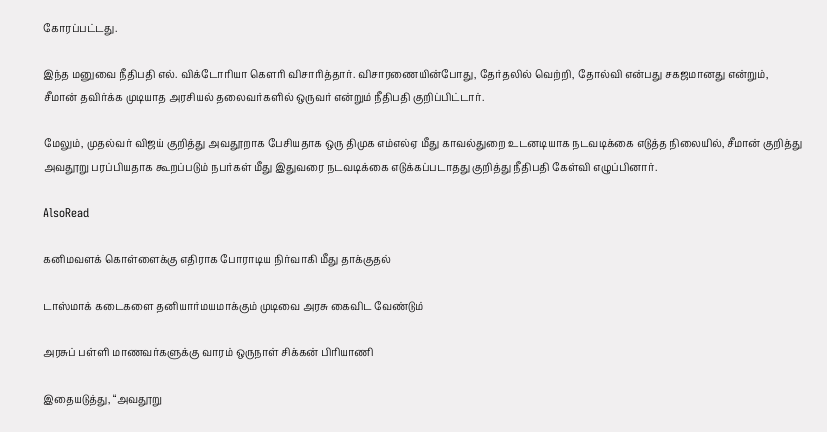கோரப்பட்டது.

இந்த மனுவை நீதிபதி எல். விக்டோரியா கௌரி விசாரித்தார். விசாரணையின்போது, தேர்தலில் வெற்றி, தோல்வி என்பது சகஜமானது என்றும், சீமான் தவிர்க்க முடியாத அரசியல் தலைவர்களில் ஒருவர் என்றும் நீதிபதி குறிப்பிட்டார்.

மேலும், முதல்வர் விஜய் குறித்து அவதூறாக பேசியதாக ஒரு திமுக எம்எல்ஏ மீது காவல்துறை உடனடியாக நடவடிக்கை எடுத்த நிலையில், சீமான் குறித்து அவதூறு பரப்பியதாக கூறப்படும் நபர்கள் மீது இதுவரை நடவடிக்கை எடுக்கப்படாதது குறித்து நீதிபதி கேள்வி எழுப்பினார்.

AlsoRead

கனிமவளக் கொள்ளைக்கு எதிராக போராடிய நிர்வாகி மீது தாக்குதல்

டாஸ்மாக் கடைகளை தனியார்மயமாக்கும் முடிவை அரசு கைவிட வேண்டும்

அரசுப் பள்ளி மாணவர்களுக்கு வாரம் ஒருநாள் சிக்கன் பிரியாணி

இதையடுத்து, “அவதூறு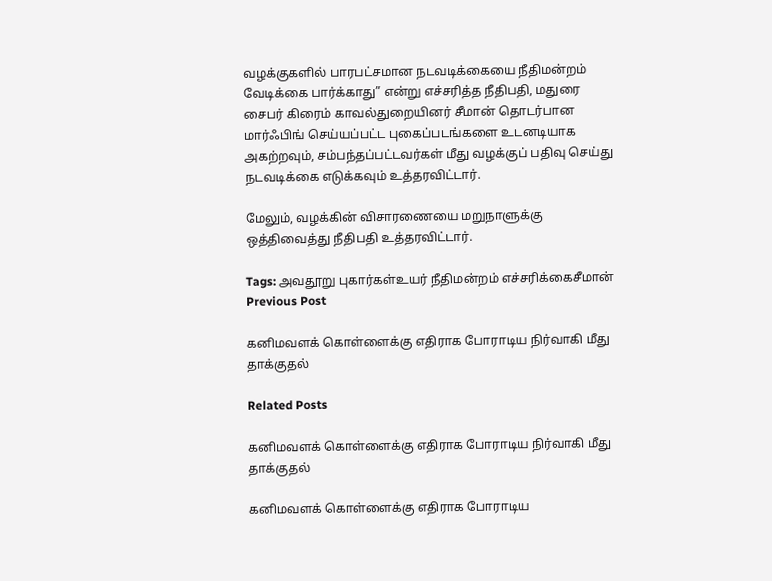வழக்குகளில் பாரபட்சமான நடவடிக்கையை நீதிமன்றம் வேடிக்கை பார்க்காது” என்று எச்சரித்த நீதிபதி, மதுரை சைபர் கிரைம் காவல்துறையினர் சீமான் தொடர்பான மார்ஃபிங் செய்யப்பட்ட புகைப்படங்களை உடனடியாக அகற்றவும், சம்பந்தப்பட்டவர்கள் மீது வழக்குப் பதிவு செய்து நடவடிக்கை எடுக்கவும் உத்தரவிட்டார்.

மேலும், வழக்கின் விசாரணையை மறுநாளுக்கு ஒத்திவைத்து நீதிபதி உத்தரவிட்டார்.

Tags: அவதூறு புகார்கள்உயர் நீதிமன்றம் எச்சரிக்கைசீமான்
Previous Post

கனிமவளக் கொள்ளைக்கு எதிராக போராடிய நிர்வாகி மீது தாக்குதல்

Related Posts

கனிமவளக் கொள்ளைக்கு எதிராக போராடிய நிர்வாகி மீது தாக்குதல்

கனிமவளக் கொள்ளைக்கு எதிராக போராடிய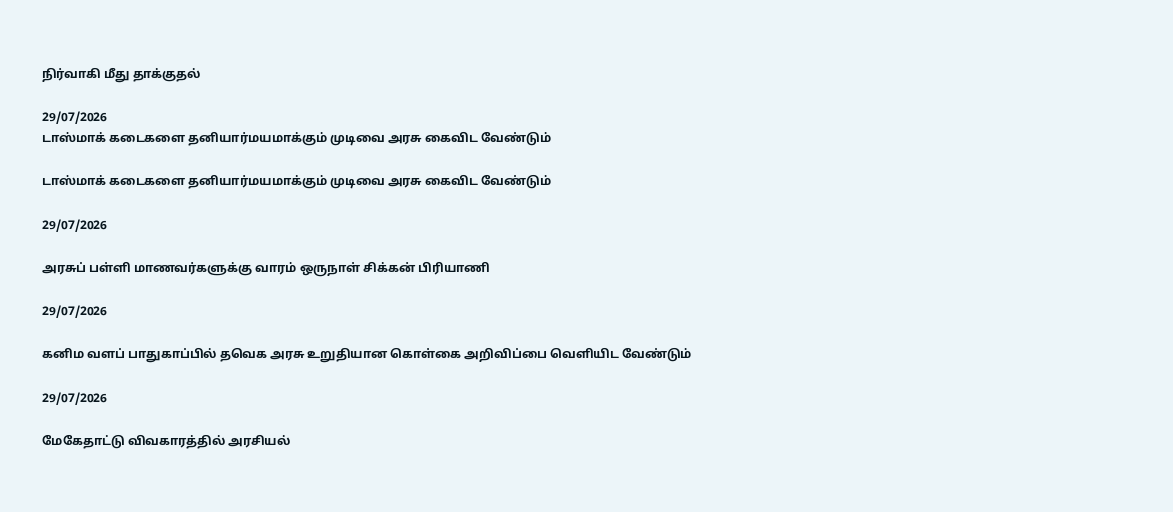நிர்வாகி மீது தாக்குதல்

29/07/2026
டாஸ்மாக் கடைகளை தனியார்மயமாக்கும் முடிவை அரசு கைவிட வேண்டும்

டாஸ்மாக் கடைகளை தனியார்மயமாக்கும் முடிவை அரசு கைவிட வேண்டும்

29/07/2026

அரசுப் பள்ளி மாணவர்களுக்கு வாரம் ஒருநாள் சிக்கன் பிரியாணி

29/07/2026

கனிம வளப் பாதுகாப்பில் தவெக அரசு உறுதியான கொள்கை அறிவிப்பை வெளியிட வேண்டும்

29/07/2026

மேகேதாட்டு விவகாரத்தில் அரசியல்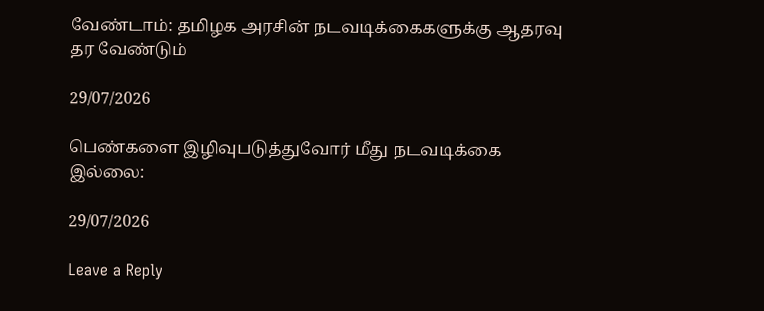வேண்டாம்: தமிழக அரசின் நடவடிக்கைகளுக்கு ஆதரவு தர வேண்டும்

29/07/2026

பெண்களை இழிவுபடுத்துவோர் மீது நடவடிக்கை இல்லை:

29/07/2026

Leave a Reply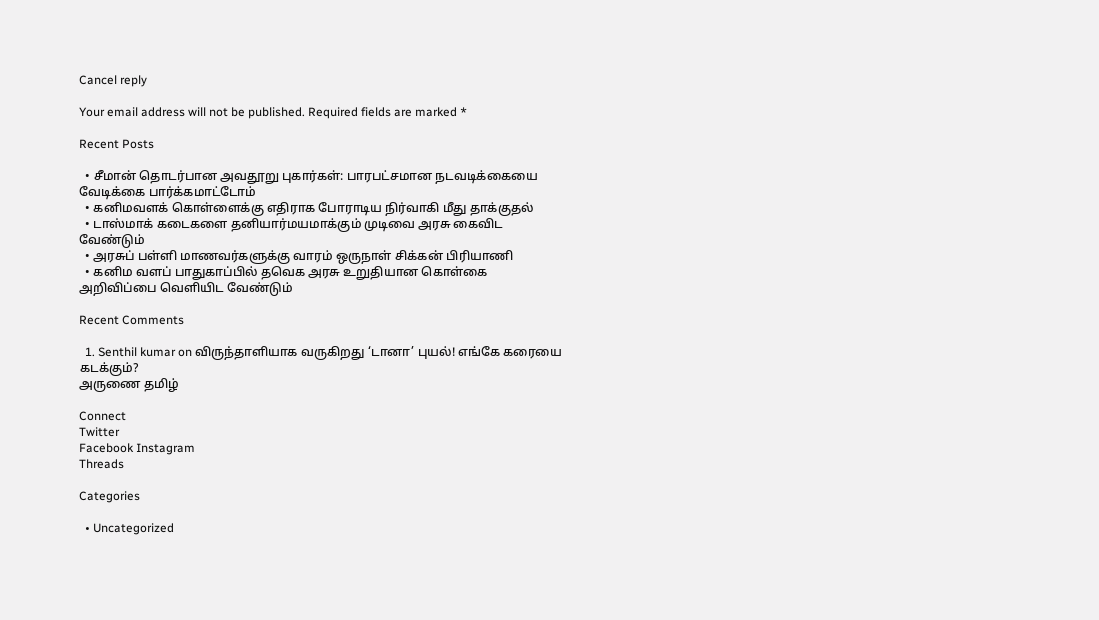Cancel reply

Your email address will not be published. Required fields are marked *

Recent Posts

  • சீமான் தொடர்பான அவதூறு புகார்கள்: பாரபட்சமான நடவடிக்கையை வேடிக்கை பார்க்கமாட்டோம்
  • கனிமவளக் கொள்ளைக்கு எதிராக போராடிய நிர்வாகி மீது தாக்குதல்
  • டாஸ்மாக் கடைகளை தனியார்மயமாக்கும் முடிவை அரசு கைவிட வேண்டும்
  • அரசுப் பள்ளி மாணவர்களுக்கு வாரம் ஒருநாள் சிக்கன் பிரியாணி
  • கனிம வளப் பாதுகாப்பில் தவெக அரசு உறுதியான கொள்கை அறிவிப்பை வெளியிட வேண்டும்

Recent Comments

  1. Senthil kumar on விருந்தாளியாக வருகிறது ‘டானா’ புயல்! எங்கே கரையை கடக்கும்?
அருணை தமிழ்

Connect
Twitter
Facebook Instagram
Threads

Categories

  • Uncategorized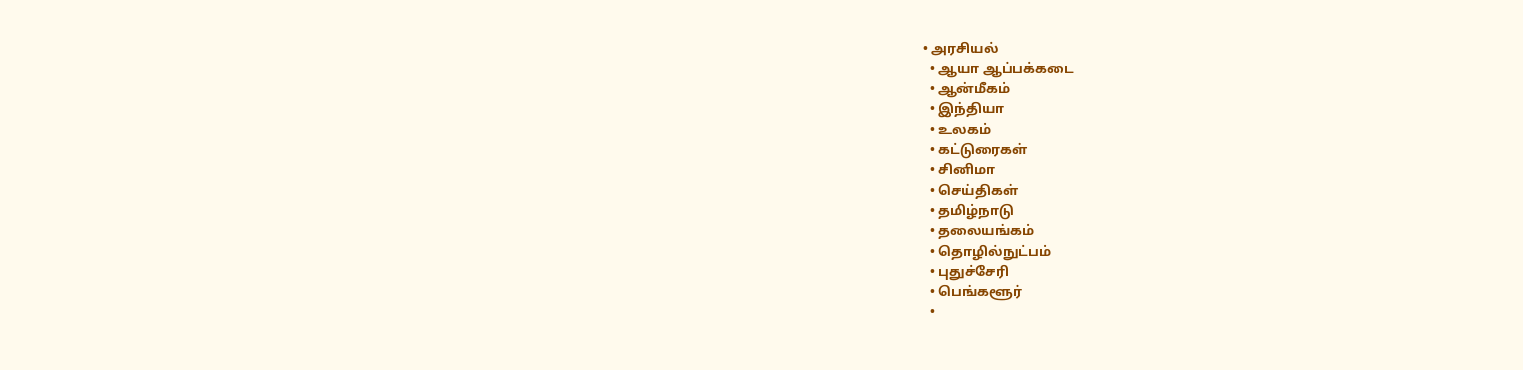• அரசியல்
  • ஆயா ஆப்பக்கடை
  • ஆன்மீகம்
  • இந்தியா
  • உலகம்
  • கட்டுரைகள்
  • சினிமா
  • செய்திகள்
  • தமிழ்நாடு
  • தலையங்கம்
  • தொழில்நுட்பம்
  • புதுச்சேரி
  • பெங்களூர்
  •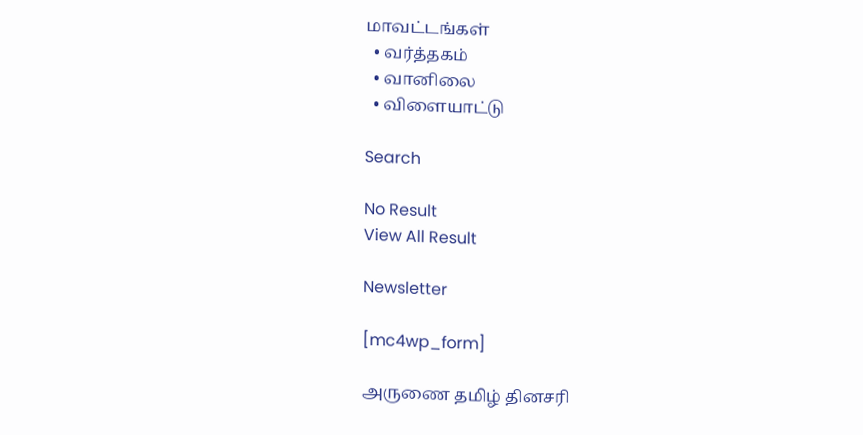மாவட்டங்கள்
  • வர்த்தகம்
  • வானிலை
  • விளையாட்டு

Search

No Result
View All Result

Newsletter

[mc4wp_form]

அருணை தமிழ் தினசரி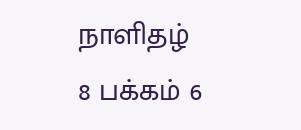நாளிதழ்
8 பக்கம் 6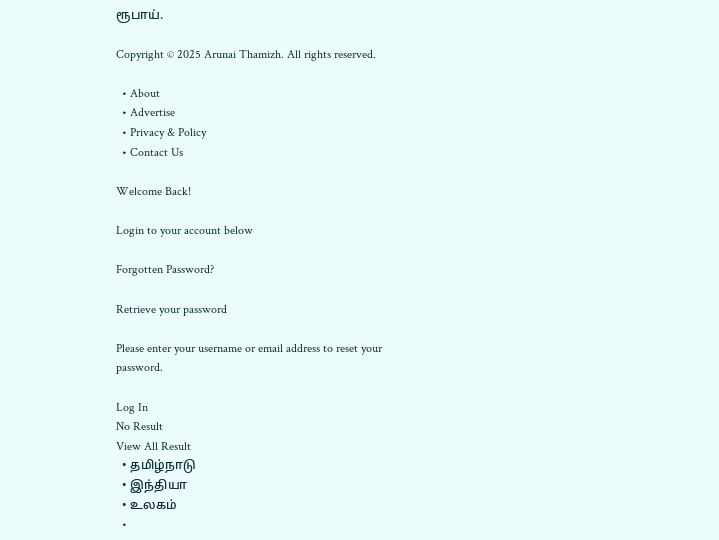ரூபாய்.

Copyright © 2025 Arunai Thamizh. All rights reserved.

  • About
  • Advertise
  • Privacy & Policy
  • Contact Us

Welcome Back!

Login to your account below

Forgotten Password?

Retrieve your password

Please enter your username or email address to reset your password.

Log In
No Result
View All Result
  • தமிழ்நாடு
  • இந்தியா
  • உலகம்
  •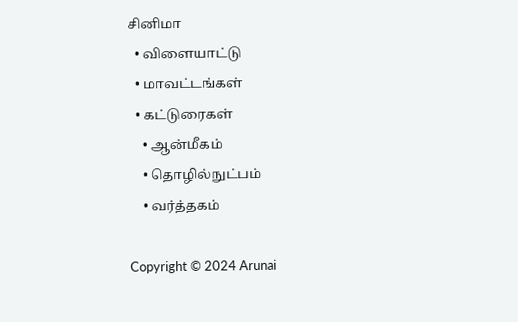சினிமா
  • விளையாட்டு
  • மாவட்டங்கள்
  • கட்டுரைகள்
    • ஆன்மீகம்
    • தொழில்நுட்பம்
    • வர்த்தகம்

Copyright © 2024 Arunai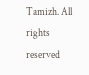Tamizh. All rights reserved